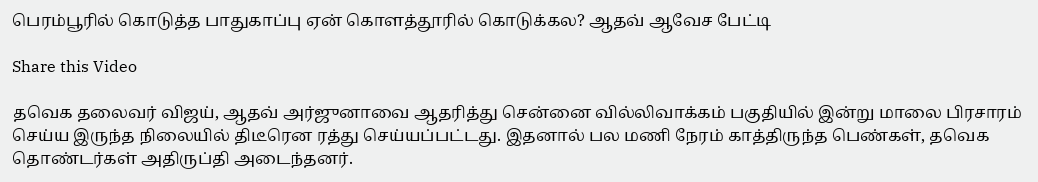பெரம்பூரில் கொடுத்த பாதுகாப்பு ஏன் கொளத்தூரில் கொடுக்கல? ஆதவ் ஆவேச பேட்டி

Share this Video

தவெக தலைவர் விஜய், ஆதவ் அர்ஜுனாவை ஆதரித்து சென்னை வில்லிவாக்கம் பகுதியில் இன்று மாலை பிரசாரம் செய்ய இருந்த நிலையில் திடீரென ரத்து செய்யப்பட்டது. இதனால் பல மணி நேரம் காத்திருந்த பெண்கள், தவெக தொண்டர்கள் அதிருப்தி அடைந்தனர்.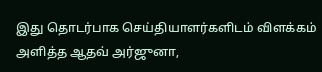இது தொடர்பாக செய்தியாளர்களிடம் விளக்கம் அளித்த ஆதவ் அர்ஜுனா,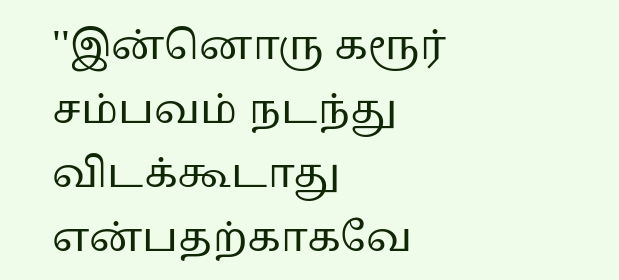''இன்னொரு கரூர் சம்பவம் நடந்து விடக்கூடாது என்பதற்காகவே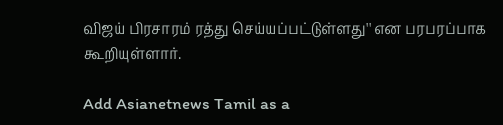விஜய் பிரசாரம் ரத்து செய்யப்பட்டுள்ளது'' என பரபரப்பாக கூறியுள்ளார்.

Add Asianetnews Tamil as a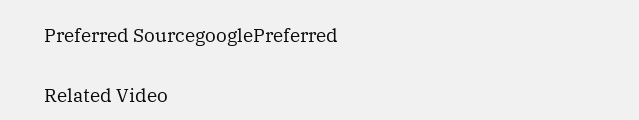Preferred SourcegooglePreferred

Related Video